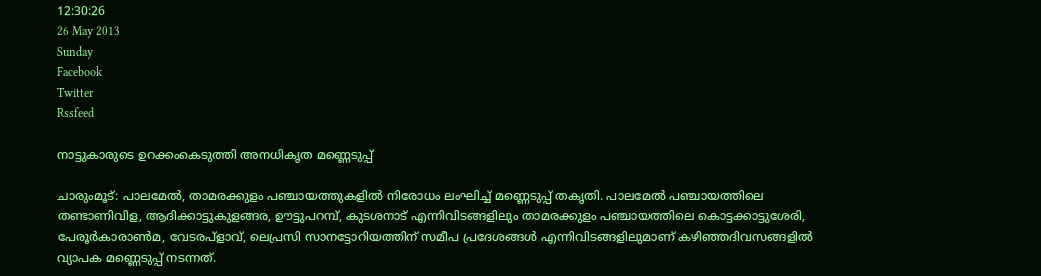12:30:26
26 May 2013
Sunday
Facebook
Twitter
Rssfeed

നാട്ടുകാരുടെ ഉറക്കംകെടുത്തി അനധികൃത മണ്ണെടുപ്പ്

ചാരുംമൂട്: പാലമേല്‍, താമരക്കുളം പഞ്ചായത്തുകളില്‍ നിരോധം ലംഘിച്ച് മണ്ണെടുപ്പ് തകൃതി. പാലമേല്‍ പഞ്ചായത്തിലെ തണ്ടാണിവിള, ആദിക്കാട്ടുകുളങ്ങര, ഊട്ടുപറമ്പ്, കുടശനാട് എന്നിവിടങ്ങളിലും താമരക്കുളം പഞ്ചായത്തിലെ കൊട്ടക്കാട്ടുശേരി, പേരൂര്‍കാരാണ്‍മ, വേടരപ്ളാവ്, ലെപ്രസി സാനട്ടോറിയത്തിന് സമീപ പ്രദേശങ്ങള്‍ എന്നിവിടങ്ങളിലുമാണ് കഴിഞ്ഞദിവസങ്ങളില്‍ വ്യാപക മണ്ണെടുപ്പ് നടന്നത്.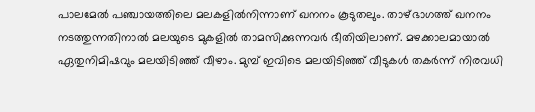പാലമേല്‍ പഞ്ചായത്തിലെ മലകളില്‍നിന്നാണ് ഖനനം കൂടുതലും. താഴ്ഭാഗത്ത് ഖനനം നടത്തുന്നതിനാല്‍ മലയുടെ മുകളില്‍ താമസിക്കുന്നവര്‍ ഭീതിയിലാണ്. മഴക്കാലമായാല്‍ ഏതുനിമിഷവും മലയിടിഞ്ഞ് വീഴാം. മുമ്പ് ഇവിടെ മലയിടിഞ്ഞ് വീടുകള്‍ തകര്‍ന്ന് നിരവധി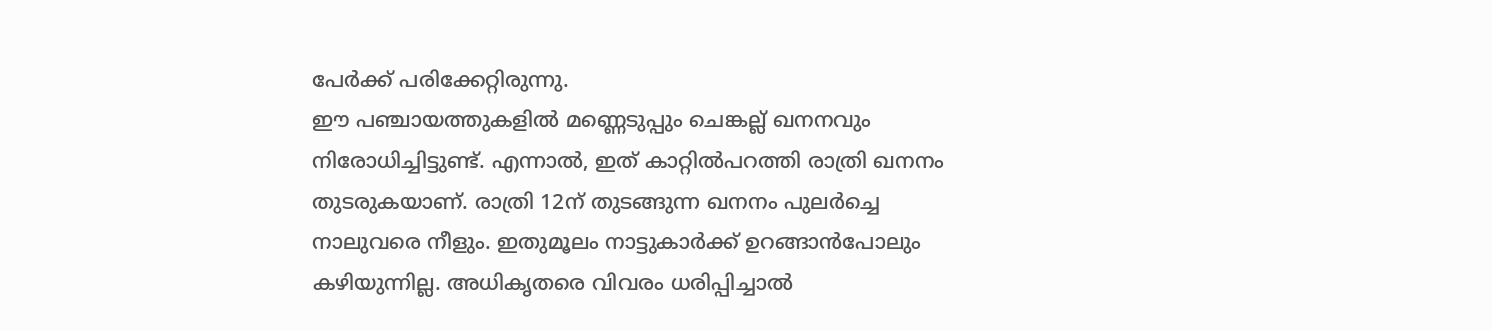പേര്‍ക്ക് പരിക്കേറ്റിരുന്നു.
ഈ പഞ്ചായത്തുകളില്‍ മണ്ണെടുപ്പും ചെങ്കല്ല് ഖനനവും നിരോധിച്ചിട്ടുണ്ട്. എന്നാല്‍, ഇത് കാറ്റില്‍പറത്തി രാത്രി ഖനനം തുടരുകയാണ്. രാത്രി 12ന് തുടങ്ങുന്ന ഖനനം പുലര്‍ച്ചെ നാലുവരെ നീളും. ഇതുമൂലം നാട്ടുകാര്‍ക്ക് ഉറങ്ങാന്‍പോലും കഴിയുന്നില്ല. അധികൃതരെ വിവരം ധരിപ്പിച്ചാല്‍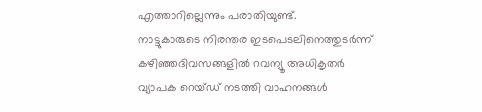എത്താറില്ലെന്നും പരാതിയുണ്ട്.
നാട്ടുകാരുടെ നിരന്തര ഇടപെടലിനെത്തുടര്‍ന്ന് കഴിഞ്ഞദിവസങ്ങളില്‍ റവന്യൂ അധികൃതര്‍ വ്യാപക റെയ്ഡ് നടത്തി വാഹനങ്ങള്‍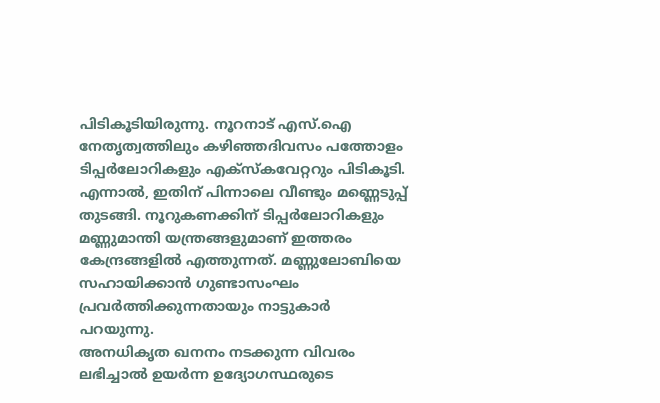പിടികൂടിയിരുന്നു. നൂറനാട് എസ്.ഐ നേതൃത്വത്തിലും കഴിഞ്ഞദിവസം പത്തോളം ടിപ്പര്‍ലോറികളും എക്സ്കവേറ്ററും പിടികൂടി.
എന്നാല്‍, ഇതിന് പിന്നാലെ വീണ്ടും മണ്ണെടുപ്പ് തുടങ്ങി. നൂറുകണക്കിന് ടിപ്പര്‍ലോറികളും മണ്ണുമാന്തി യന്ത്രങ്ങളുമാണ് ഇത്തരം കേന്ദ്രങ്ങളില്‍ എത്തുന്നത്. മണ്ണുലോബിയെ സഹായിക്കാന്‍ ഗുണ്ടാസംഘം പ്രവര്‍ത്തിക്കുന്നതായും നാട്ടുകാര്‍ പറയുന്നു.
അനധികൃത ഖനനം നടക്കുന്ന വിവരം ലഭിച്ചാല്‍ ഉയര്‍ന്ന ഉദ്യോഗസ്ഥരുടെ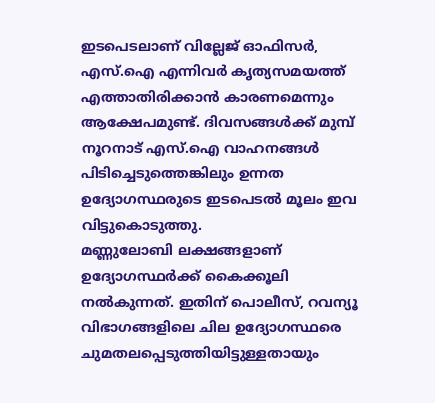ഇടപെടലാണ് വില്ലേജ് ഓഫിസര്‍, എസ്.ഐ എന്നിവര്‍ കൃത്യസമയത്ത് എത്താതിരിക്കാന്‍ കാരണമെന്നും ആക്ഷേപമുണ്ട്. ദിവസങ്ങള്‍ക്ക് മുമ്പ് നൂറനാട് എസ്.ഐ വാഹനങ്ങള്‍ പിടിച്ചെടുത്തെങ്കിലും ഉന്നത ഉദ്യോഗസ്ഥരുടെ ഇടപെടല്‍ മൂലം ഇവ വിട്ടുകൊടുത്തു.
മണ്ണുലോബി ലക്ഷങ്ങളാണ് ഉദ്യോഗസ്ഥര്‍ക്ക് കൈക്കൂലി നല്‍കുന്നത്. ഇതിന് പൊലീസ്, റവന്യൂ വിഭാഗങ്ങളിലെ ചില ഉദ്യോഗസ്ഥരെ ചുമതലപ്പെടുത്തിയിട്ടുള്ളതായും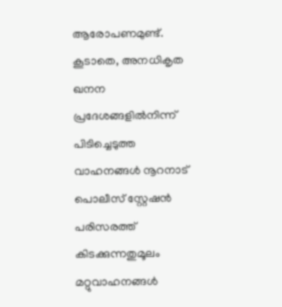ആരോപണമുണ്ട്. കൂടാതെ, അനധികൃത ഖനന പ്രദേശങ്ങളില്‍നിന്ന് പിടിച്ചെടുത്ത വാഹനങ്ങള്‍ നൂറനാട് പൊലീസ് സ്റ്റേഷന്‍ പരിസരത്ത് കിടക്കുന്നതുമൂലം മറ്റുവാഹനങ്ങള്‍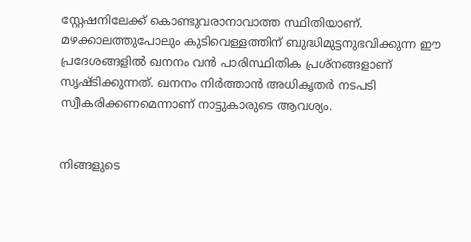സ്റ്റേഷനിലേക്ക് കൊണ്ടുവരാനാവാത്ത സ്ഥിതിയാണ്. മഴക്കാലത്തുപോലും കുടിവെള്ളത്തിന് ബുദ്ധിമുട്ടനുഭവിക്കുന്ന ഈ പ്രദേശങ്ങളില്‍ ഖനനം വന്‍ പാരിസ്ഥിതിക പ്രശ്നങ്ങളാണ് സൃഷ്ടിക്കുന്നത്. ഖനനം നിര്‍ത്താന്‍ അധികൃതര്‍ നടപടി സ്വീകരിക്കണമെന്നാണ് നാട്ടുകാരുടെ ആവശ്യം.


നിങ്ങളുടെ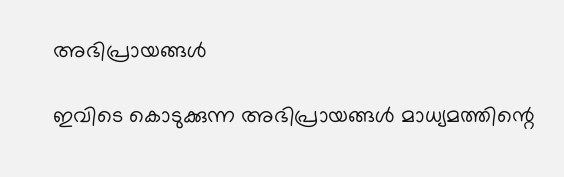അഭിപ്രായങ്ങള്‍

ഇവിടെ കൊടുക്കുന്ന അഭിപ്രായങ്ങള്‍ മാധ്യമത്തിന്റെ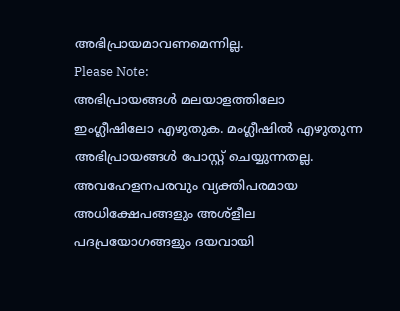അഭിപ്രായമാവണമെന്നില്ല.
Please Note:
അഭിപ്രായങ്ങള്‍ മലയാളത്തിലോ ഇംഗ്ലീഷിലോ എഴുതുക. മംഗ്ലീഷില്‍ എഴുതുന്ന അഭിപ്രായങ്ങള്‍ പോസ്റ്റ് ചെയ്യുന്നതല്ല. അവഹേളനപരവും വ്യക്തിപരമായ അധിക്ഷേപങ്ങളും അശ്ളീല പദപ്രയോഗങ്ങളും ദയവായി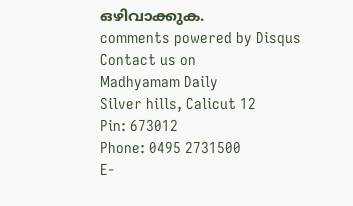ഒഴിവാക്കുക.
comments powered by Disqus
Contact us on
Madhyamam Daily
Silver hills, Calicut 12
Pin: 673012
Phone: 0495 2731500
E-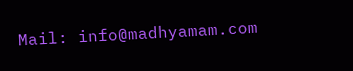Mail: info@madhyamam.com